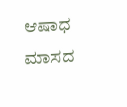ಆಷಾಧ ಮಾಸದ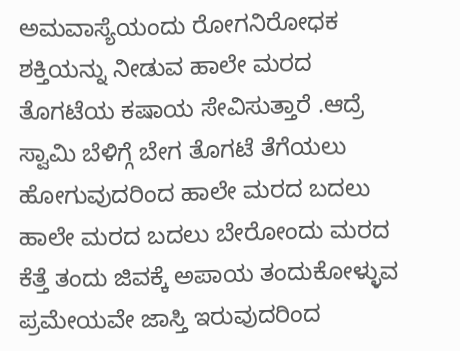ಅಮವಾಸ್ಯೆಯಂದು ರೋಗನಿರೋಧಕ ಶಕ್ತಿಯನ್ನು ನೀಡುವ ಹಾಲೇ ಮರದ ತೊಗಟೆಯ ಕಷಾಯ ಸೇವಿಸುತ್ತಾರೆ .ಆದ್ರೆ ಸ್ವಾಮಿ ಬೆಳಿಗ್ಗೆ ಬೇಗ ತೊಗಟೆ ತೆಗೆಯಲು ಹೋಗುವುದರಿಂದ ಹಾಲೇ ಮರದ ಬದಲು ಹಾಲೇ ಮರದ ಬದಲು ಬೇರೋಂದು ಮರದ ಕೆತ್ತೆ ತಂದು ಜಿವಕ್ಕೆ ಅಪಾಯ ತಂದುಕೋಳ್ಳುವ ಪ್ರಮೇಯವೇ ಜಾಸ್ತಿ ಇರುವುದರಿಂದ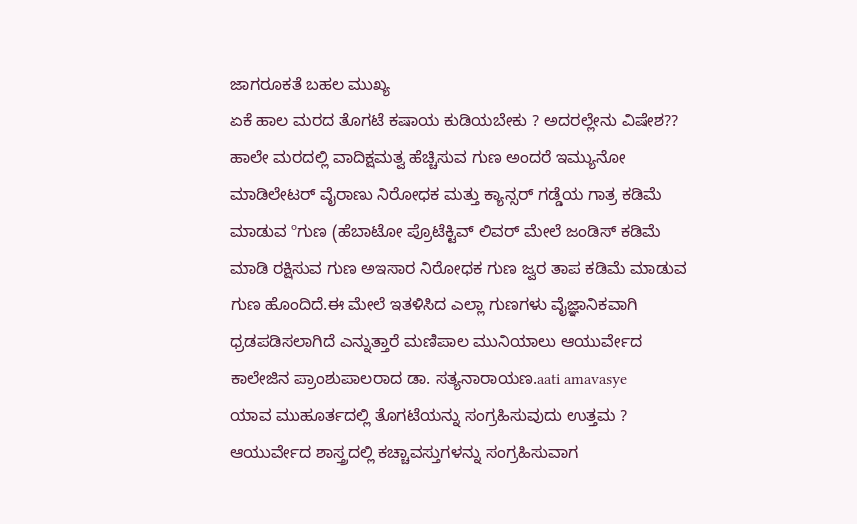ಜಾಗರೂಕತೆ ಬಹಲ ಮುಖ್ಯ
ಏಕೆ ಹಾಲ ಮರದ ತೊಗಟೆ ಕಷಾಯ ಕುಡಿಯಬೇಕು ? ಅದರಲ್ಲೇನು ವಿಷೇಶ??
ಹಾಲೇ ಮರದಲ್ಲಿ ವಾದಿಕ್ಷಮತ್ವ ಹೆಚ್ಚಿಸುವ ಗುಣ ಅಂದರೆ ಇಮ್ಯುನೋ ಮಾಡಿಲೇಟರ್ ವೈರಾಣು ನಿರೋಧಕ ಮತ್ತು ಕ್ಯಾನ್ಸರ್ ಗಡ್ಡೆಯ ಗಾತ್ರ ಕಡಿಮೆ ಮಾಡುವ ºಗುಣ (ಹೆಬಾಟೋ ಪ್ರೊಟೆಕ್ಟಿವ್ ಲಿವರ್ ಮೇಲೆ ಜಂಡಿಸ್ ಕಡಿಮೆ ಮಾಡಿ ರಕ್ಷಿಸುವ ಗುಣ ಅಇಸಾರ ನಿರೋಧಕ ಗುಣ ಜ್ವರ ತಾಪ ಕಡಿಮೆ ಮಾಡುವ ಗುಣ ಹೊಂದಿದೆ.ಈ ಮೇಲೆ ಇತಳಿಸಿದ ಎಲ್ಲಾ ಗುಣಗಳು ವೈಜ್ಞಾನಿಕವಾಗಿ ಧ್ರಡಪಡಿಸಲಾಗಿದೆ ಎನ್ನುತ್ತಾರೆ ಮಣಿಪಾಲ ಮುನಿಯಾಲು ಆಯುರ್ವೇದ ಕಾಲೇಜಿನ ಪ್ರಾಂಶುಪಾಲರಾದ ಡಾ. ಸತ್ಯನಾರಾಯಣ.aati amavasye
ಯಾವ ಮುಹೂರ್ತದಲ್ಲಿ ತೊಗಟೆಯನ್ನು ಸಂಗ್ರಹಿಸುವುದು ಉತ್ತಮ ?
ಆಯುರ್ವೇದ ಶಾಸ್ತ್ರದಲ್ಲಿ ಕಚ್ಚಾವಸ್ತುಗಳನ್ನು ಸಂಗ್ರಹಿಸುವಾಗ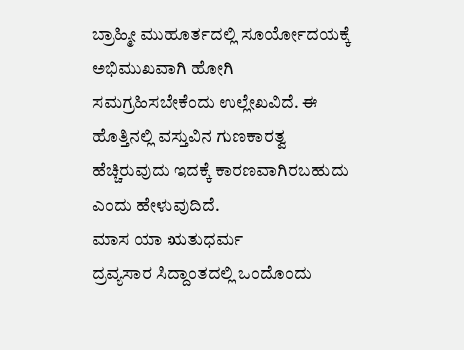ಬ್ರಾಹ್ಮೀ ಮುಹೂರ್ತದಲ್ಲಿ ಸೂರ್ಯೋದಯಕ್ಕೆ ಅಭಿಮುಖವಾಗಿ ಹೋಗಿ ಸಮಗ್ರಹಿಸಬೇಕೆಂದು ಉಲ್ಲೇಖವಿದೆ. ಈ ಹೊತ್ತಿನಲ್ಲಿ ವಸ್ತುವಿನ ಗುಣಕಾರತ್ವ ಹೆಚ್ಚಿರುವುದು ಇದಕ್ಕೆ ಕಾರಣವಾಗಿರಬಹುದು ಎಂದು ಹೇಳುವುದಿದೆ.
ಮಾಸ ಯಾ ಋತುಧರ್ಮ
ದ್ರವ್ಯಸಾರ ಸಿದ್ದಾಂತದಲ್ಲಿ ಒಂದೊಂದು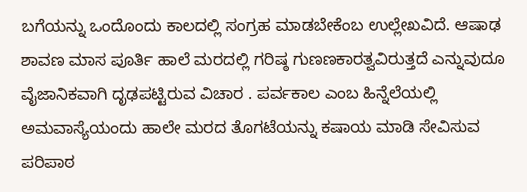ಬಗೆಯನ್ನು ಒಂದೊಂದು ಕಾಲದಲ್ಲಿ ಸಂಗ್ರಹ ಮಾಡಬೇಕೆಂಬ ಉಲ್ಲೇಖವಿದೆ. ಆಷಾಢ ಶಾವಣ ಮಾಸ ಪೂರ್ತಿ ಹಾಲೆ ಮರದಲ್ಲಿ ಗರಿಷ್ಠ ಗುಣಣಕಾರತ್ವವಿರುತ್ತದೆ ಎನ್ನುವುದೂ ವೈಜಾನಿಕವಾಗಿ ದೃಢಪಟ್ಟಿರುವ ವಿಚಾರ . ಪರ್ವಕಾಲ ಎಂಬ ಹಿನ್ನೆಲೆಯಲ್ಲಿ ಅಮವಾಸ್ಯೆಯಂದು ಹಾಲೇ ಮರದ ತೊಗಟೆಯನ್ನು ಕಷಾಯ ಮಾಡಿ ಸೇವಿಸುವ ಪರಿಪಾಠ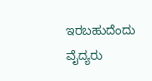ಇರಬಹುದೆಂದು ವೈದ್ಯರು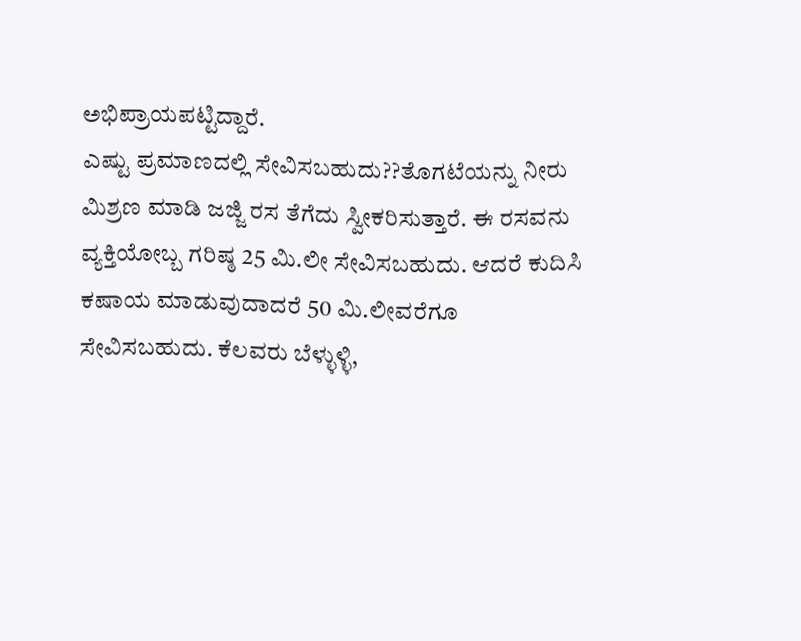ಅಭಿಪ್ರಾಯಪಟ್ಟಿದ್ದಾರೆ.
ಎಷ್ಟು ಪ್ರಮಾಣದಲ್ಲಿ ಸೇವಿಸಬಹುದು??ತೊಗಟೆಯನ್ನು ನೀರು ಮಿಶ್ರಣ ಮಾಡಿ ಜಜ್ಜಿ ರಸ ತೆಗೆದು ಸ್ವೀಕರಿಸುತ್ತಾರೆ. ಈ ರಸವನು ವ್ಯಕ್ತಿಯೋಬ್ಬ ಗರಿಷ್ಠ 25 ಮಿ.ಲೀ ಸೇವಿಸಬಹುದು. ಆದರೆ ಕುದಿಸಿ ಕಷಾಯ ಮಾಡುವುದಾದರೆ 50 ಮಿ.ಲೀವರೆಗೂ ಸೇವಿಸಬಹುದು. ಕೆಲವರು ಬೆಳ್ಳುಳ್ಳಿ,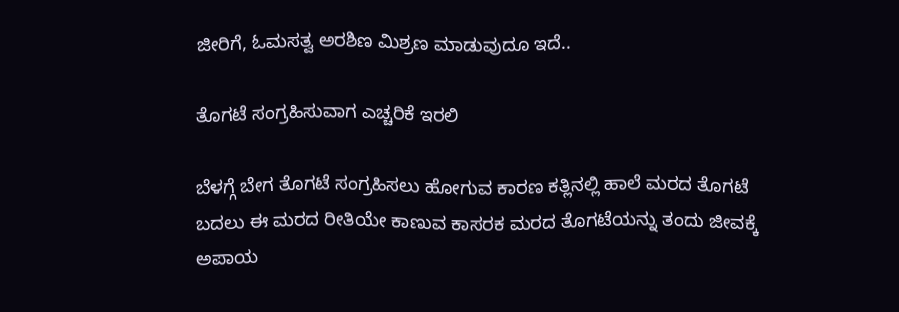ಜೀರಿಗೆ, ಓಮಸತ್ವ ಅರಶಿಣ ಮಿಶ್ರಣ ಮಾಡುವುದೂ ಇದೆ..

ತೊಗಟೆ ಸಂಗ್ರಹಿಸುವಾಗ ಎಚ್ಚರಿಕೆ ಇರಲಿ

ಬೆಳಗ್ಗೆ ಬೇಗ ತೊಗಟೆ ಸಂಗ್ರಹಿಸಲು ಹೋಗುವ ಕಾರಣ ಕತ್ಲಿನಲ್ಲಿ ಹಾಲೆ ಮರದ ತೊಗಟೆ ಬದಲು ಈ ಮರದ ರೀತಿಯೇ ಕಾಣುವ ಕಾಸರಕ ಮರದ ತೊಗಟೆಯನ್ನು ತಂದು ಜೀವಕ್ಕೆ ಅಪಾಯ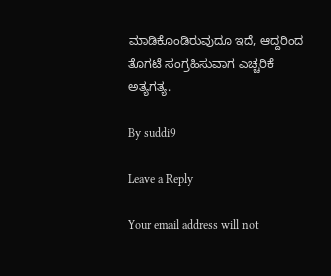ಮಾಡಿಕೊಂಡಿರುವುದೂ ಇದೆ, ಆದ್ದರಿಂದ ತೊಗಟೆ ಸಂಗ್ರಹಿಸುವಾಗ ಎಚ್ಚರಿಕೆ ಅತ್ಯಗತ್ಯ.

By suddi9

Leave a Reply

Your email address will not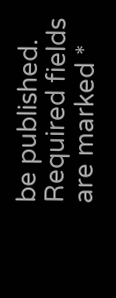be published. Required fields are marked *